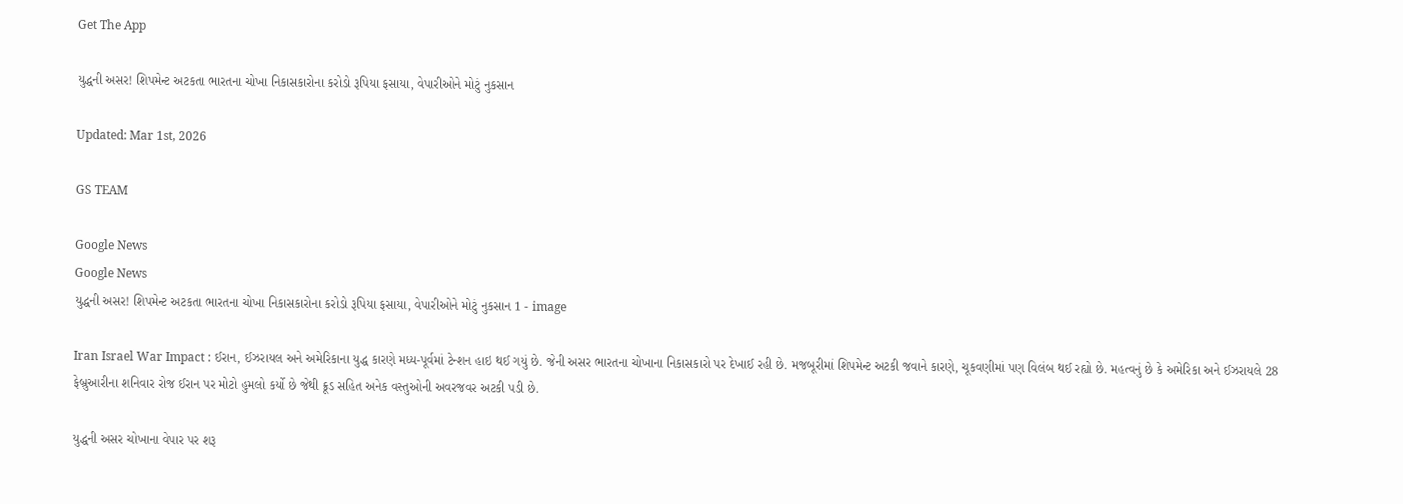Get The App

યુદ્ધની અસર! શિપમેન્ટ અટકતા ભારતના ચોખા નિકાસકારોના કરોડો રૂપિયા ફસાયા, વેપારીઓને મોટું નુકસાન

Updated: Mar 1st, 2026

GS TEAM

Google News
Google News
યુદ્ધની અસર! શિપમેન્ટ અટકતા ભારતના ચોખા નિકાસકારોના કરોડો રૂપિયા ફસાયા, વેપારીઓને મોટું નુકસાન 1 - image

Iran Israel War Impact : ઈરાન, ઈઝરાયલ અને અમેરિકાના યુદ્ધ કારણે મધ્ય-પૂર્વમાં ટેન્શન હાઇ થઈ ગયું છે. જેની અસર ભારતના ચોખાના નિકાસકારો પર દેખાઈ રહી છે. મજબૂરીમાં શિપમેન્ટ અટકી જવાને કારણે, ચૂકવણીમાં પણ વિલંબ થઈ રહ્યો છે. મહત્વનું છે કે અમેરિકા અને ઈઝરાયલે 28 ફેબ્રુઆરીના શનિવાર રોજ ઈરાન પર મોટો હુમલો કર્યો છે જેથી ક્રૂડ સહિત અનેક વસ્તુઓની અવરજવર અટકી પડી છે.

યુદ્ધની અસર ચોખાના વેપાર પર શરૂ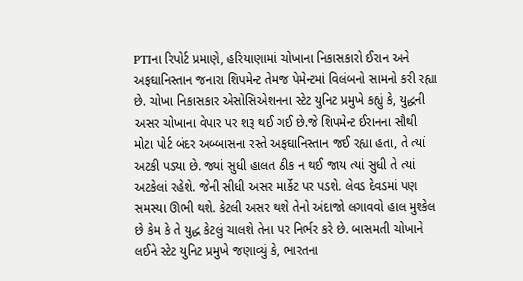PTIના રિપોર્ટ પ્રમાણે, હરિયાણામાં ચોખાના નિકાસકારો ઈરાન અને અફઘાનિસ્તાન જનારા શિપમેન્ટ તેમજ પેમેન્ટમાં વિલંબનો સામનો કરી રહ્યા છે. ચોખા નિકાસકાર એસોસિએશનના સ્ટેટ યુનિટ પ્રમુખે કહ્યું કે, યુદ્ધની અસર ચોખાના વેપાર પર શરૂ થઈ ગઈ છે.જે શિપમેન્ટ ઈરાનના સૌથી મોટા પોર્ટ બંદર અબ્બાસના રસ્તે અફઘાનિસ્તાન જઈ રહ્યા હતા, તે ત્યાં અટકી પડ્યા છે. જ્યાં સુધી હાલત ઠીક ન થઈ જાય ત્યાં સુધી તે ત્યાં અટકેલાં રહેશે. જેની સીધી અસર માર્કેટ પર પડશે. લેવડ દેવડમાં પણ સમસ્યા ઊભી થશે. કેટલી અસર થશે તેનો અંદાજો લગાવવો હાલ મુશ્કેલ છે કેમ કે તે યુદ્ધ કેટલું ચાલશે તેના પર નિર્ભર કરે છે. બાસમતી ચોખાને લઈને સ્ટેટ યુનિટ પ્રમુખે જણાવ્યું કે, ભારતના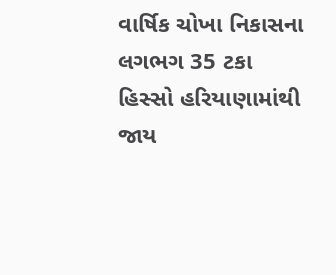વાર્ષિક ચોખા નિકાસના લગભગ 35 ટકા હિસ્સો હરિયાણામાંથી જાય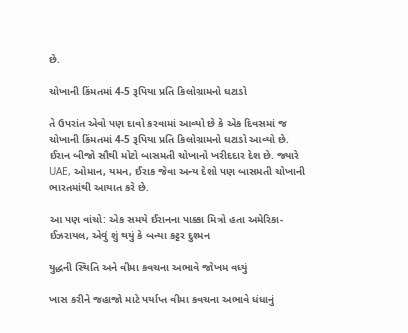છે.

ચોખાની કિંમતમાં 4-5 રૂપિયા પ્રતિ કિલોગ્રામનો ઘટાડો

તે ઉપરાંત એવો પણ દાવો કરવામાં આવ્યો છે કે એક દિવસમાં જ ચોખાની કિંમતમાં 4-5 રૂપિયા પ્રતિ કિલોગ્રામનો ઘટાડો આવ્યો છે. ઈરાન બીજો સૌથી મોટો બાસમતી ચોખાનો ખરીદદાર દેશ છે. જ્યારે UAE, ઓમાન, યમન, ઈરાક જેવા અન્ય દેશો પણ બાસમતી ચોખાની ભારતમાંથી આયાત કરે છે.

આ પણ વાંચો: એક સમયે ઈરાનના પાક્કા મિત્રો હતા અમેરિકા-ઈઝરાયલ, એવું શું થયું કે બન્યા કટ્ટર દુશ્મન

યુદ્ધની સ્થિતિ અને વીમા કવચના અભાવે જોખમ વધ્યું

ખાસ કરીને જહાજો માટે પર્યાપ્ત વીમા કવચના અભાવે ધંધાનું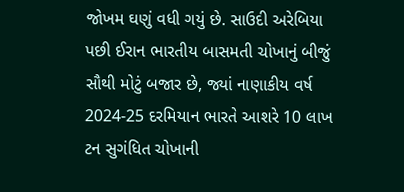જોખમ ઘણું વધી ગયું છે. સાઉદી અરેબિયા પછી ઈરાન ભારતીય બાસમતી ચોખાનું બીજું સૌથી મોટું બજાર છે, જ્યાં નાણાકીય વર્ષ 2024-25 દરમિયાન ભારતે આશરે 10 લાખ ટન સુગંધિત ચોખાની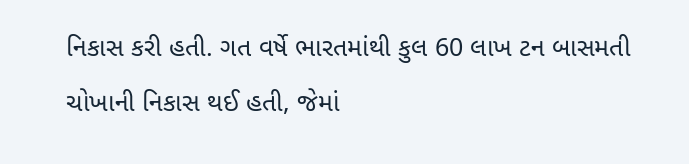નિકાસ કરી હતી. ગત વર્ષે ભારતમાંથી કુલ 60 લાખ ટન બાસમતી ચોખાની નિકાસ થઈ હતી, જેમાં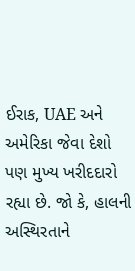ઈરાક, UAE અને અમેરિકા જેવા દેશો પણ મુખ્ય ખરીદદારો રહ્યા છે. જો કે, હાલની અસ્થિરતાને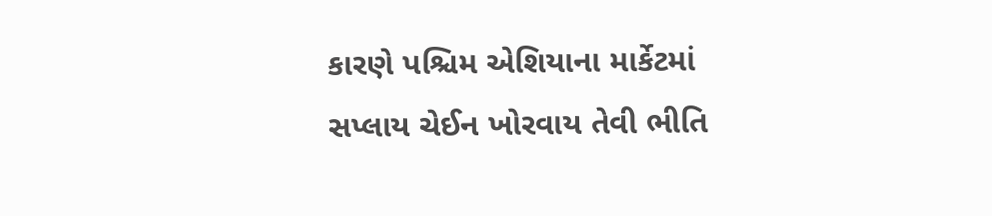કારણે પશ્ચિમ એશિયાના માર્કેટમાં સપ્લાય ચેઈન ખોરવાય તેવી ભીતિ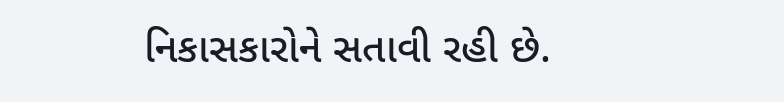નિકાસકારોને સતાવી રહી છે.